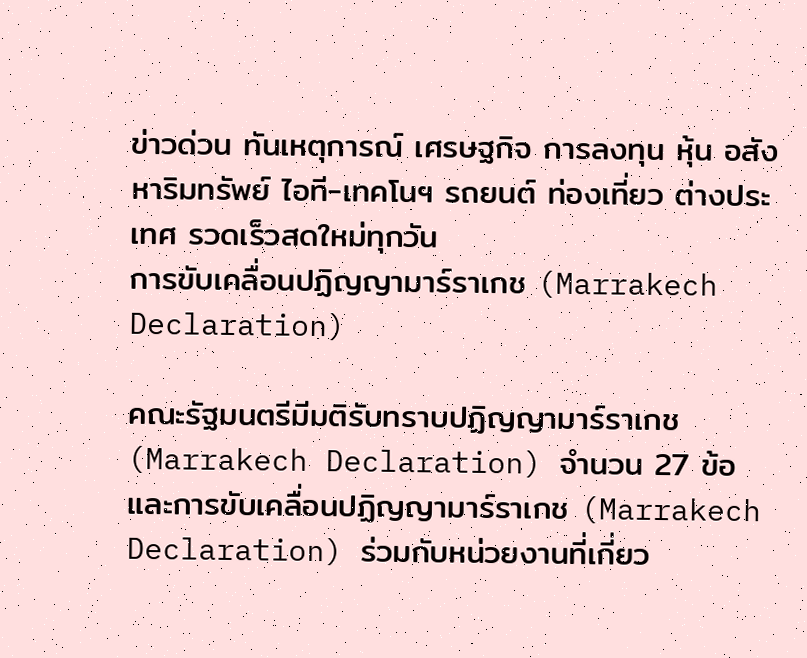ข่าวด่วน ทันเหตุการณ์ เศรษฐกิจ การลงทุน หุ้น อสังหาริมทรัพย์ ไอที-เทคโนฯ รถยนต์ ท่องเที่ยว ต่างประเทศ รวดเร็วสดใหม่ทุกวัน
การขับเคลื่อนปฏิญญามาร์ราเกช (Marrakech Declaration)

คณะรัฐมนตรีมีมติรับทราบปฏิญญามาร์ราเกช (Marrakech Declaration) จำนวน 27 ข้อ และการขับเคลื่อนปฏิญญามาร์ราเกช (Marrakech Declaration) ร่วมกับหน่วยงานที่เกี่ยว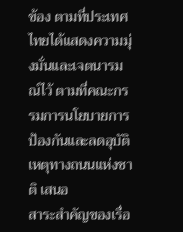ข้อง ตามที่ประเทศไทยได้แสดงความมุ่งมั่นและเจตนารมณ์ไว้ ตามที่คณะกรรมการนโยบายการป้องกันและลดอุบัติเหตุทางถนนแห่งชาติ เสนอ
สาระสำคัญของเรื่อ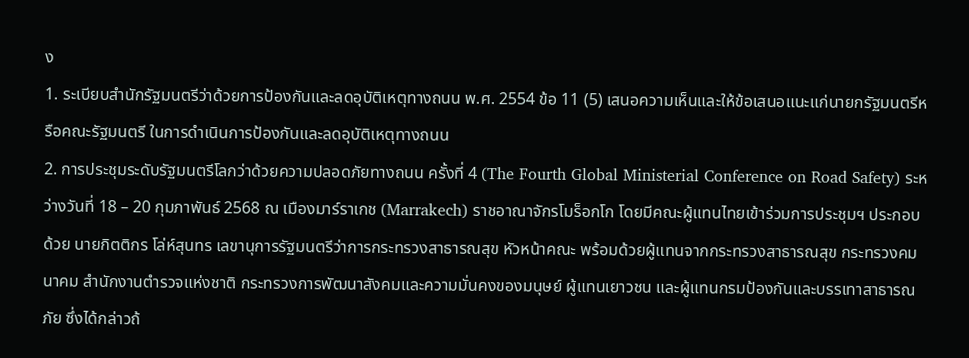ง
1. ระเบียบสำนักรัฐมนตรีว่าด้วยการป้องกันและลดอุบัติเหตุทางถนน พ.ศ. 2554 ข้อ 11 (5) เสนอความเห็นและให้ข้อเสนอแนะแก่นายกรัฐมนตรีหรือคณะรัฐมนตรี ในการดำเนินการป้องกันและลดอุบัติเหตุทางถนน
2. การประชุมระดับรัฐมนตรีโลกว่าด้วยความปลอดภัยทางถนน ครั้งที่ 4 (The Fourth Global Ministerial Conference on Road Safety) ระหว่างวันที่ 18 – 20 กุมภาพันธ์ 2568 ณ เมืองมาร์ราเกช (Marrakech) ราชอาณาจักรโมร็อกโก โดยมีคณะผู้แทนไทยเข้าร่วมการประชุมฯ ประกอบด้วย นายกิตติกร โล่ห์สุนทร เลขานุการรัฐมนตรีว่าการกระทรวงสาธารณสุข หัวหน้าคณะ พร้อมด้วยผู้แทนจากกระทรวงสาธารณสุข กระทรวงคมนาคม สำนักงานตำรวจแห่งชาติ กระทรวงการพัฒนาสังคมและความมั่นคงของมนุษย์ ผู้แทนเยาวชน และผู้แทนกรมป้องกันและบรรเทาสาธารณภัย ซึ่งได้กล่าวถ้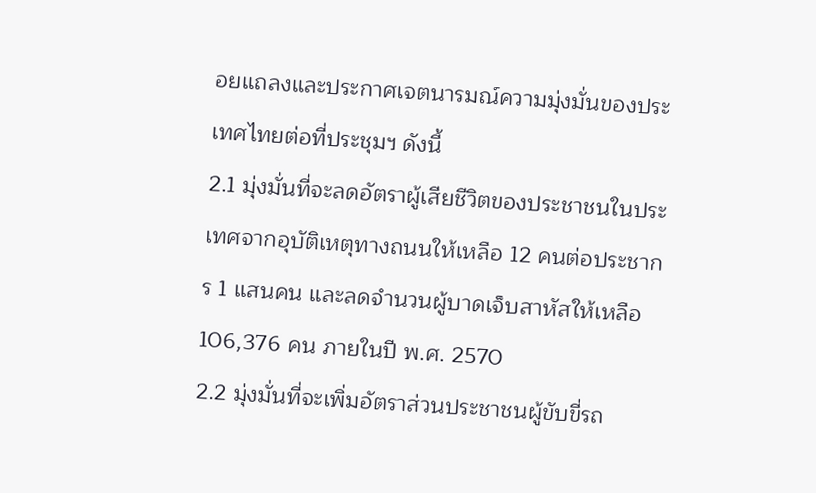อยแถลงและประกาศเจตนารมณ์ความมุ่งมั่นของประเทศไทยต่อที่ประชุมฯ ดังนี้
2.1 มุ่งมั่นที่จะลดอัตราผู้เสียชีวิตของประชาชนในประเทศจากอุบัติเหตุทางถนนให้เหลือ 12 คนต่อประชากร 1 แสนคน และลดจำนวนผู้บาดเจ็บสาหัสให้เหลือ 106,376 คน ภายในปี พ.ศ. 2570
2.2 มุ่งมั่นที่จะเพิ่มอัตราส่วนประชาชนผู้ขับขี่รถ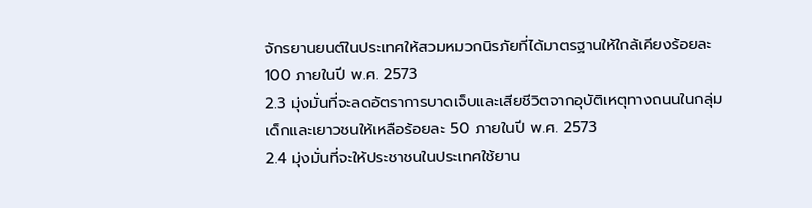จักรยานยนต์ในประเทศให้สวมหมวกนิรภัยที่ได้มาตรฐานให้ใกล้เคียงร้อยละ 100 ภายในปี พ.ศ. 2573
2.3 มุ่งมั่นที่จะลดอัตราการบาดเจ็บและเสียชีวิตจากอุบัติเหตุทางถนนในกลุ่มเด็กและเยาวชนให้เหลือร้อยละ 50 ภายในปี พ.ศ. 2573
2.4 มุ่งมั่นที่จะให้ประชาชนในประเทศใช้ยาน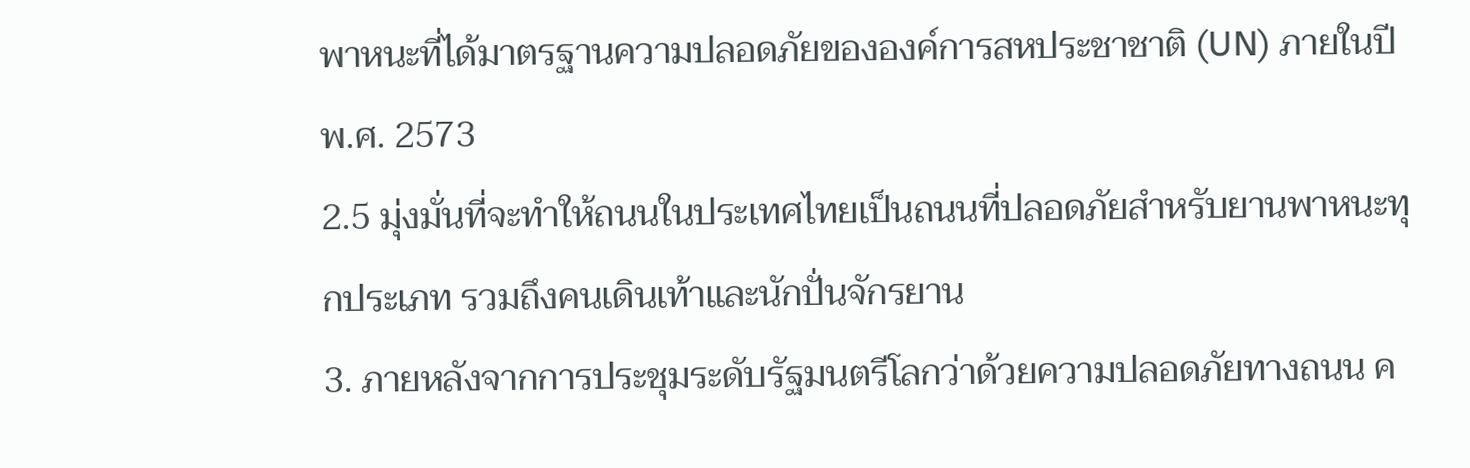พาหนะที่ได้มาตรฐานความปลอดภัยขององค์การสหประชาชาติ (UN) ภายในปี พ.ศ. 2573
2.5 มุ่งมั่นที่จะทำให้ถนนในประเทศไทยเป็นถนนที่ปลอดภัยสำหรับยานพาหนะทุกประเภท รวมถึงคนเดินเท้าและนักปั่นจักรยาน
3. ภายหลังจากการประชุมระดับรัฐมนตรีโลกว่าด้วยความปลอดภัยทางถนน ค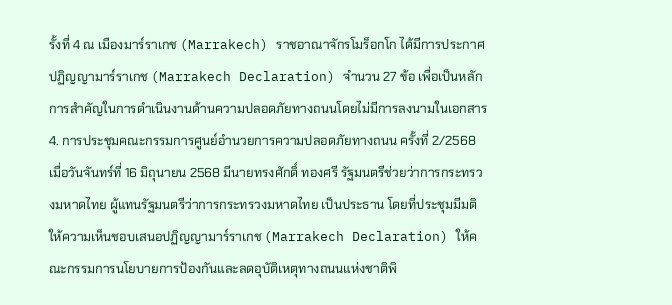รั้งที่ 4 ณ เมืองมาร์ราเกช (Marrakech) ราชอาณาจักรโมร็อกโก ได้มีการประกาศปฏิญญามาร์ราเกช (Marrakech Declaration) จำนวน 27 ข้อ เพื่อเป็นหลักการสำคัญในการดำเนินงานด้านความปลอดภัยทางถนนโดยไม่มีการลงนามในเอกสาร
4. การประชุมคณะกรรมการศูนย์อำนวยการความปลอดภัยทางถนน ครั้งที่ 2/2568 เมื่อวันจันทร์ที่ 16 มิถุนายน 2568 มีนายทรงศักดิ์ ทองศรี รัฐมนตรีช่วยว่าการกระทรวงมหาดไทย ผู้แทนรัฐมนตรีว่าการกระทรวงมหาดไทย เป็นประธาน โดยที่ประชุมมีมติให้ความเห็นชอบเสนอปฏิญญามาร์ราเกช (Marrakech Declaration) ให้คณะกรรมการนโยบายการป้องกันและลดอุบัติเหตุทางถนนแห่งชาติพิ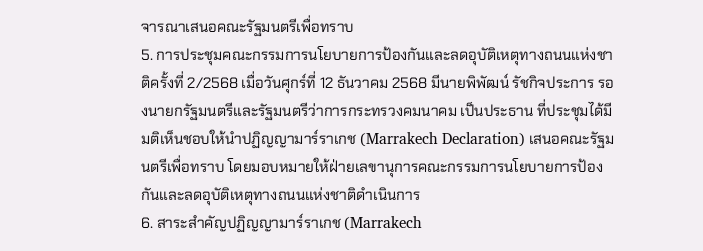จารณาเสนอคณะรัฐมนตรีเพื่อทราบ
5. การประชุมคณะกรรมการนโยบายการป้องกันและลดอุบัติเหตุทางถนนแห่งชาติครั้งที่ 2/2568 เมื่อวันศุกร์ที่ 12 ธันวาคม 2568 มีนายพิพัฒน์ รัชกิจประการ รองนายกรัฐมนตรีและรัฐมนตรีว่าการกระทรวงคมนาคม เป็นประธาน ที่ประชุมได้มีมติเห็นชอบให้นำปฏิญญามาร์ราเกช (Marrakech Declaration) เสนอคณะรัฐมนตรีเพื่อทราบ โดยมอบหมายให้ฝ่ายเลขานุการคณะกรรมการนโยบายการป้องกันและลดอุบัติเหตุทางถนนแห่งชาติดำเนินการ
6. สาระสำคัญปฏิญญามาร์ราเกช (Marrakech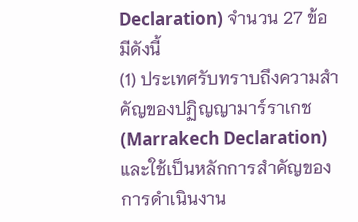Declaration) จำนวน 27 ข้อ มีดังนี้
(1) ประเทศรับทราบถึงความสำคัญของปฏิญญามาร์ราเกช (Marrakech Declaration) และใช้เป็นหลักการสำคัญของการดำเนินงาน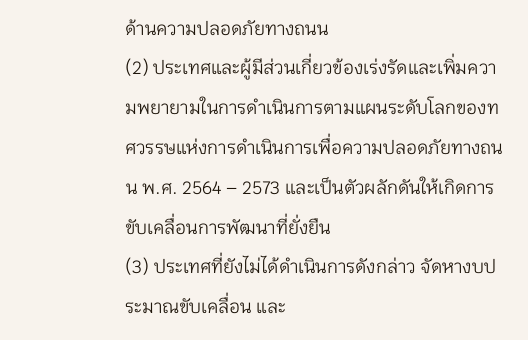ด้านความปลอดภัยทางถนน
(2) ประเทศและผู้มีส่วนเกี่ยวข้องเร่งรัดและเพิ่มความพยายามในการดำเนินการตามแผนระดับโลกของทศวรรษแห่งการดำเนินการเพื่อความปลอดภัยทางถนน พ.ศ. 2564 – 2573 และเป็นตัวผลักดันให้เกิดการขับเคลื่อนการพัฒนาที่ยั่งยืน
(3) ประเทศที่ยังไม่ได้ดำเนินการดังกล่าว จัดหางบประมาณขับเคลื่อน และ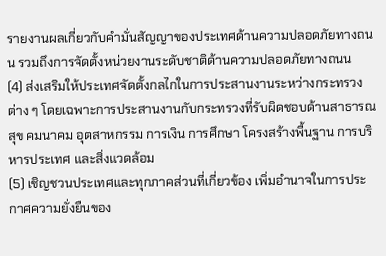รายงานผลเกี่ยวกับคำมั่นสัญญาของประเทศด้านความปลอดภัยทางถนน รวมถึงการจัดตั้งหน่วยงานระดับชาติด้านความปลอดภัยทางถนน
(4) ส่งเสริมให้ประเทศจัดตั้งกลไกในการประสานงานระหว่างกระทรวงต่าง ๆ โดยเฉพาะการประสานงานกับกระทรวงที่รับผิดชอบด้านสาธารณสุข คมนาคม อุตสาหกรรม การเงิน การศึกษา โครงสร้างพื้นฐาน การบริหารประเทศ และสิ่งแวดล้อม
(5) เชิญชวนประเทศและทุกภาคส่วนที่เกี่ยวข้อง เพิ่มอำนาจในการประกาศความยั่งยืนของ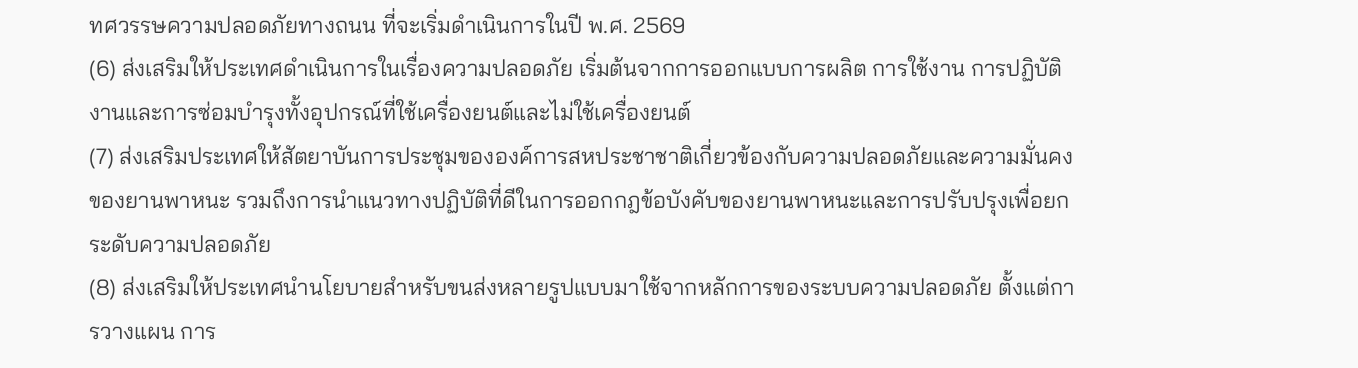ทศวรรษความปลอดภัยทางถนน ที่จะเริ่มดำเนินการในปี พ.ศ. 2569
(6) ส่งเสริมให้ประเทศดำเนินการในเรื่องความปลอดภัย เริ่มต้นจากการออกแบบการผลิต การใช้งาน การปฏิบัติงานและการซ่อมบำรุงทั้งอุปกรณ์ที่ใช้เครื่องยนต์และไม่ใช้เครื่องยนต์
(7) ส่งเสริมประเทศให้สัตยาบันการประชุมขององค์การสหประชาชาติเกี่ยวข้องกับความปลอดภัยและความมั่นคงของยานพาหนะ รวมถึงการนำแนวทางปฏิบัติที่ดีในการออกกฎข้อบังคับของยานพาหนะและการปรับปรุงเพื่อยกระดับความปลอดภัย
(8) ส่งเสริมให้ประเทศนำนโยบายสำหรับขนส่งหลายรูปแบบมาใช้จากหลักการของระบบความปลอดภัย ตั้งแต่การวางแผน การ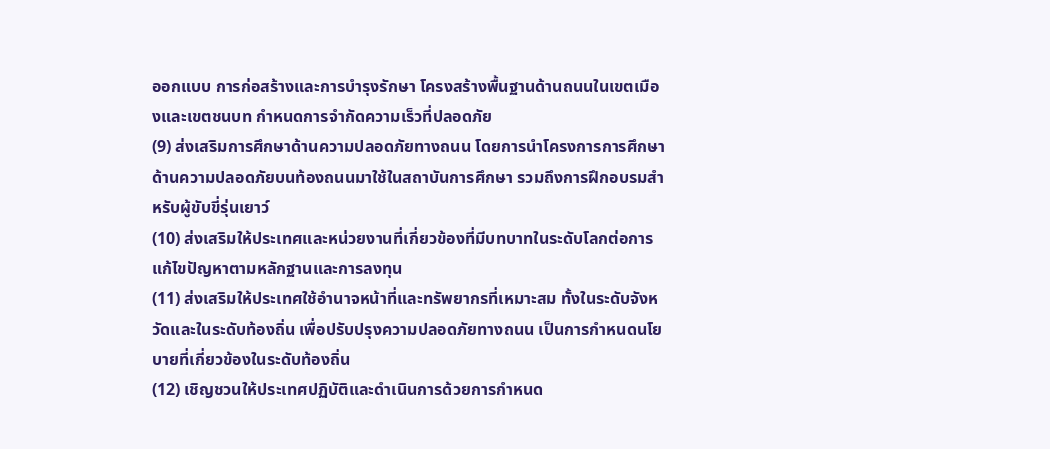ออกแบบ การก่อสร้างและการบำรุงรักษา โครงสร้างพื้นฐานด้านถนนในเขตเมืองและเขตชนบท กำหนดการจำกัดความเร็วที่ปลอดภัย
(9) ส่งเสริมการศึกษาด้านความปลอดภัยทางถนน โดยการนำโครงการการศึกษาด้านความปลอดภัยบนท้องถนนมาใช้ในสถาบันการศึกษา รวมถึงการฝึกอบรมสำหรับผู้ขับขี่รุ่นเยาว์
(10) ส่งเสริมให้ประเทศและหน่วยงานที่เกี่ยวข้องที่มีบทบาทในระดับโลกต่อการแก้ไขปัญหาตามหลักฐานและการลงทุน
(11) ส่งเสริมให้ประเทศใช้อำนาจหน้าที่และทรัพยากรที่เหมาะสม ทั้งในระดับจังหวัดและในระดับท้องถิ่น เพื่อปรับปรุงความปลอดภัยทางถนน เป็นการกำหนดนโยบายที่เกี่ยวข้องในระดับท้องถิ่น
(12) เชิญชวนให้ประเทศปฏิบัติและดำเนินการด้วยการกำหนด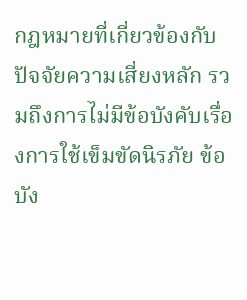กฎหมายที่เกี่ยวข้องกับปัจจัยความเสี่ยงหลัก รวมถึงการไม่มีข้อบังคับเรื่องการใช้เข็มขัดนิรภัย ข้อบัง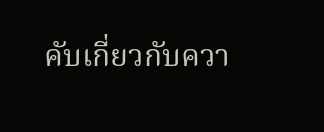คับเกี่ยวกับควา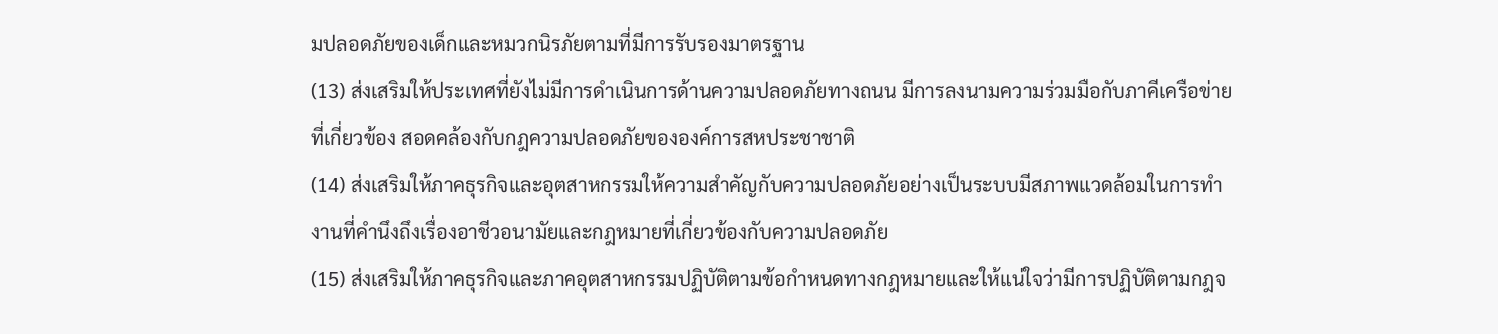มปลอดภัยของเด็กและหมวกนิรภัยตามที่มีการรับรองมาตรฐาน
(13) ส่งเสริมให้ประเทศที่ยังไม่มีการดำเนินการด้านความปลอดภัยทางถนน มีการลงนามความร่วมมือกับภาคีเครือข่ายที่เกี่ยวข้อง สอดคล้องกับกฎความปลอดภัยขององค์การสหประชาชาติ
(14) ส่งเสริมให้ภาคธุรกิจและอุตสาหกรรมให้ความสำคัญกับความปลอดภัยอย่างเป็นระบบมีสภาพแวดล้อมในการทำงานที่คำนึงถึงเรื่องอาชีวอนามัยและกฎหมายที่เกี่ยวข้องกับความปลอดภัย
(15) ส่งเสริมให้ภาคธุรกิจและภาคอุตสาหกรรมปฏิบัติตามข้อกำหนดทางกฎหมายและให้แน่ใจว่ามีการปฏิบัติตามกฎจ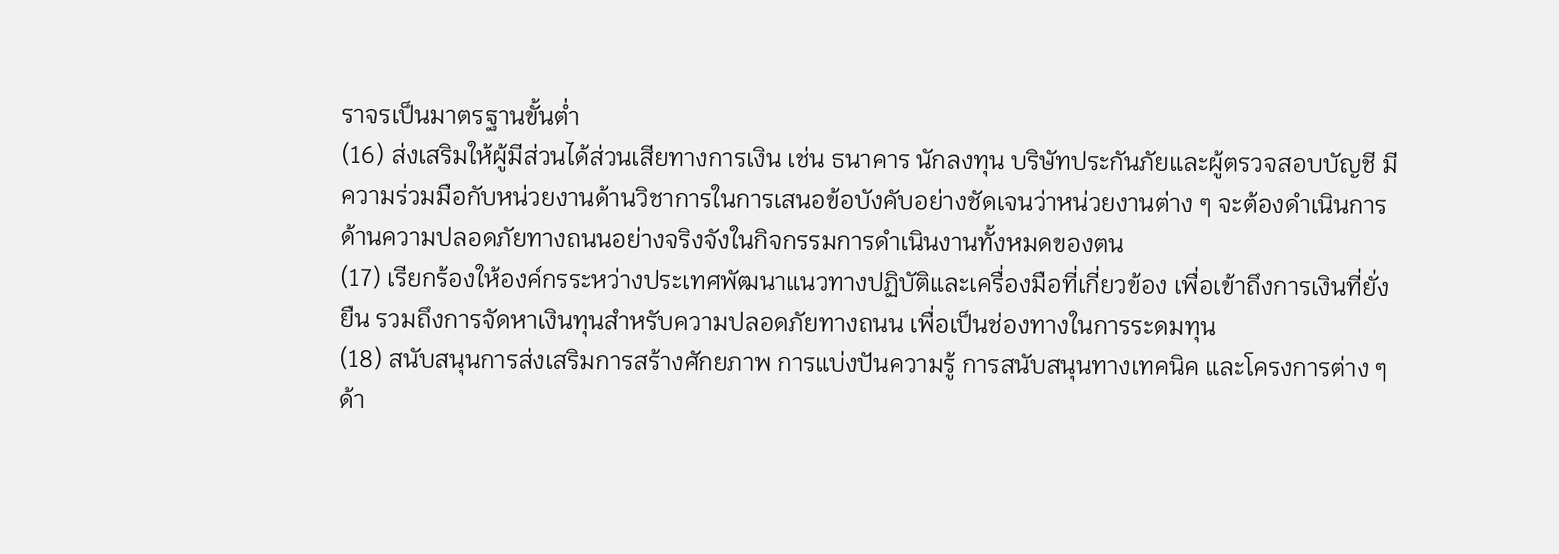ราจรเป็นมาตรฐานขั้นต่ำ
(16) ส่งเสริมให้ผู้มีส่วนได้ส่วนเสียทางการเงิน เช่น ธนาคาร นักลงทุน บริษัทประกันภัยและผู้ตรวจสอบบัญชี มีความร่วมมือกับหน่วยงานด้านวิชาการในการเสนอข้อบังคับอย่างชัดเจนว่าหน่วยงานต่าง ๆ จะต้องดำเนินการด้านความปลอดภัยทางถนนอย่างจริงจังในกิจกรรมการดำเนินงานทั้งหมดของตน
(17) เรียกร้องให้องค์กรระหว่างประเทศพัฒนาแนวทางปฏิบัติและเครื่องมือที่เกี่ยวข้อง เพื่อเข้าถึงการเงินที่ยั่งยืน รวมถึงการจัดหาเงินทุนสำหรับความปลอดภัยทางถนน เพื่อเป็นช่องทางในการระดมทุน
(18) สนับสนุนการส่งเสริมการสร้างศักยภาพ การแบ่งปันความรู้ การสนับสนุนทางเทคนิค และโครงการต่าง ๆ ด้า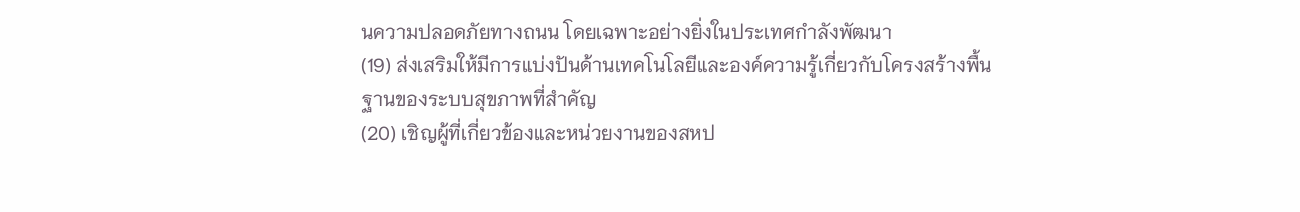นความปลอดภัยทางถนน โดยเฉพาะอย่างยิ่งในประเทศกำลังพัฒนา
(19) ส่งเสริมให้มีการแบ่งปันด้านเทคโนโลยีและองค์ความรู้เกี่ยวกับโครงสร้างพื้นฐานของระบบสุขภาพที่สำคัญ
(20) เชิญผู้ที่เกี่ยวข้องและหน่วยงานของสหป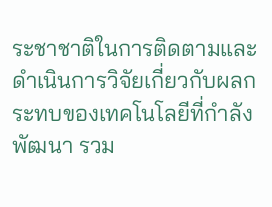ระชาชาติในการติดตามและดำเนินการวิจัยเกี่ยวกับผลกระทบของเทคโนโลยีที่กำลังพัฒนา รวม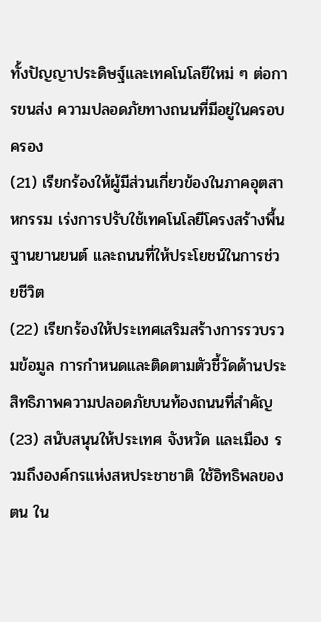ทั้งปัญญาประดิษฐ์และเทคโนโลยีใหม่ ๆ ต่อการขนส่ง ความปลอดภัยทางถนนที่มีอยู่ในครอบครอง
(21) เรียกร้องให้ผู้มีส่วนเกี่ยวข้องในภาคอุตสาหกรรม เร่งการปรับใช้เทคโนโลยีโครงสร้างพื้นฐานยานยนต์ และถนนที่ให้ประโยชน์ในการช่วยชีวิต
(22) เรียกร้องให้ประเทศเสริมสร้างการรวบรวมข้อมูล การกำหนดและติดตามตัวชี้วัดด้านประสิทธิภาพความปลอดภัยบนท้องถนนที่สำคัญ
(23) สนับสนุนให้ประเทศ จังหวัด และเมือง รวมถึงองค์กรแห่งสหประชาชาติ ใช้อิทธิพลของตน ใน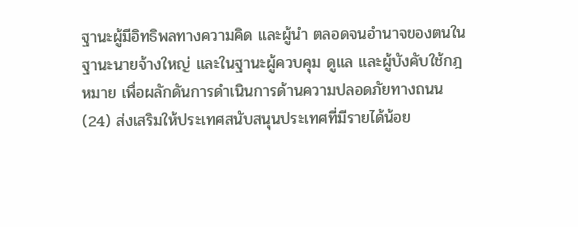ฐานะผู้มีอิทธิพลทางความคิด และผู้นำ ตลอดจนอำนาจของตนในฐานะนายจ้างใหญ่ และในฐานะผู้ควบคุม ดูแล และผู้บังคับใช้กฎหมาย เพื่อผลักดันการดำเนินการด้านความปลอดภัยทางถนน
(24) ส่งเสริมให้ประเทศสนับสนุนประเทศที่มีรายได้น้อย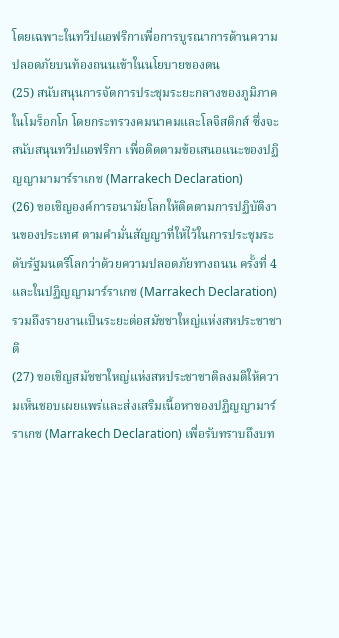โดยเฉพาะในทวีปแอฟริกาเพื่อการบูรณาการด้านความปลอดภัยบนท้องถนนเข้าในนโยบายของตน
(25) สนับสนุนการจัดการประชุมระยะกลางของภูมิภาคในโมร็อกโก โดยกระทรวงคมนาคมและโลจิสติกส์ ซึ่งจะสนับสนุนทวีปแอฟริกา เพื่อติดตามข้อเสนอแนะของปฏิญญามามาร์ราเกช (Marrakech Declaration)
(26) ขอเชิญองค์การอนามัยโลกให้ติดตามการปฏิบัติงานของประเทศ ตามคำมั่นสัญญาที่ให้ไว้ในการประชุมระดับรัฐมนตรีโลกว่าด้วยความปลอดภัยทางถนน ครั้งที่ 4 และในปฏิญญามาร์ราเกช (Marrakech Declaration) รวมถึงรายงานเป็นระยะต่อสมัชชาใหญ่แห่งสหประชาชาติ
(27) ขอเชิญสมัชชาใหญ่แห่งสหประชาชาติลงมติให้ความเห็นชอบเผยแพร่และส่งเสริมเนื้อหาของปฏิญญามาร์ราเกช (Marrakech Declaration) เพื่อรับทราบถึงบท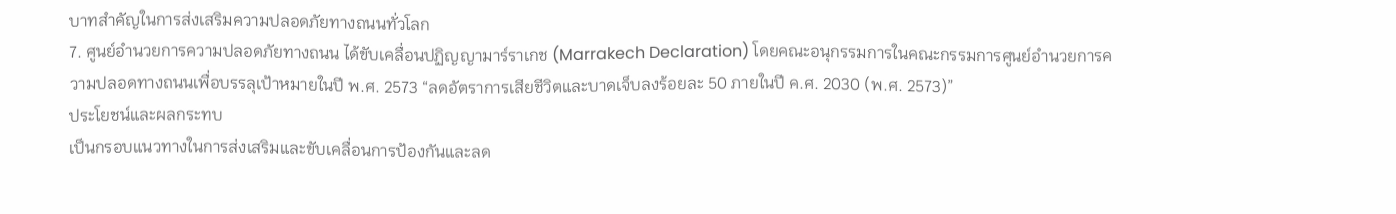บาทสำคัญในการส่งเสริมความปลอดภัยทางถนนทั่วโลก
7. ศูนย์อำนวยการความปลอดภัยทางถนน ได้ขับเคลื่อนปฏิญญามาร์ราเกช (Marrakech Declaration) โดยคณะอนุกรรมการในคณะกรรมการศูนย์อำนวยการความปลอดทางถนนเพื่อบรรลุเป้าหมายในปี พ.ศ. 2573 “ลดอัตราการเสียชีวิตและบาดเจ็บลงร้อยละ 50 ภายในปี ค.ศ. 2030 (พ.ศ. 2573)”
ประโยชน์และผลกระทบ
เป็นกรอบแนวทางในการส่งเสริมและขับเคลื่อนการป้องกันและลด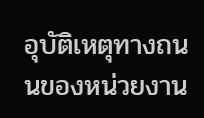อุบัติเหตุทางถนนของหน่วยงาน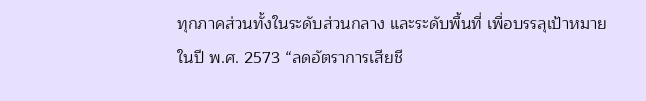ทุกภาคส่วนทั้งในระดับส่วนกลาง และระดับพื้นที่ เพื่อบรรลุเป้าหมายในปี พ.ศ. 2573 “ลดอัตราการเสียชี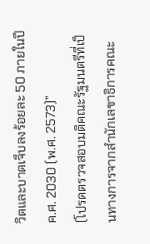วิตและบาดเจ็บลงร้อยละ 50 ภายในปี ค.ศ. 2030 (พ.ศ. 2573)”
(โปรดตรวจสอบมติคณะรัฐมนตรีที่เป็นทางการจากสำนักเลขาธิการคณะ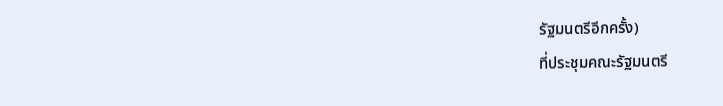รัฐมนตรีอีกครั้ง)
ที่ประชุมคณะรัฐมนตรี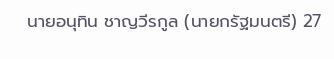นายอนุทิน ชาญวีรกูล (นายกรัฐมนตรี) 27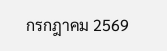กรกฎาคม 2569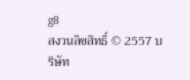g8
สงวนลิขสิทธิ์ © 2557 บริษัท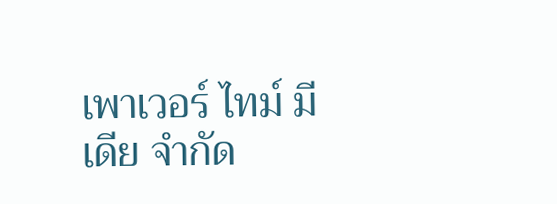เพาเวอร์ ไทม์ มีเดีย จำกัด